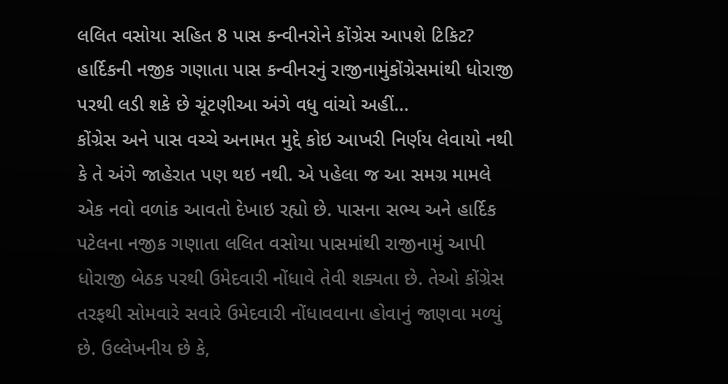લલિત વસોયા સહિત 8 પાસ કન્વીનરોને કોંગ્રેસ આપશે ટિકિટ?
હાર્દિકની નજીક ગણાતા પાસ કન્વીનરનું રાજીનામુંકોંગ્રેસમાંથી ધોરાજી પરથી લડી શકે છે ચૂંટણીઆ અંગે વધુ વાંચો અહીં...
કોંગ્રેસ અને પાસ વચ્ચે અનામત મુદ્દે કોઇ આખરી નિર્ણય લેવાયો નથી કે તે અંગે જાહેરાત પણ થઇ નથી. એ પહેલા જ આ સમગ્ર મામલે એક નવો વળાંક આવતો દેખાઇ રહ્યો છે. પાસના સભ્ય અને હાર્દિક પટેલના નજીક ગણાતા લલિત વસોયા પાસમાંથી રાજીનામું આપી ધોરાજી બેઠક પરથી ઉમેદવારી નોંધાવે તેવી શક્યતા છે. તેઓ કોંગ્રેસ તરફથી સોમવારે સવારે ઉમેદવારી નોંધાવવાના હોવાનું જાણવા મળ્યું છે. ઉલ્લેખનીય છે કે,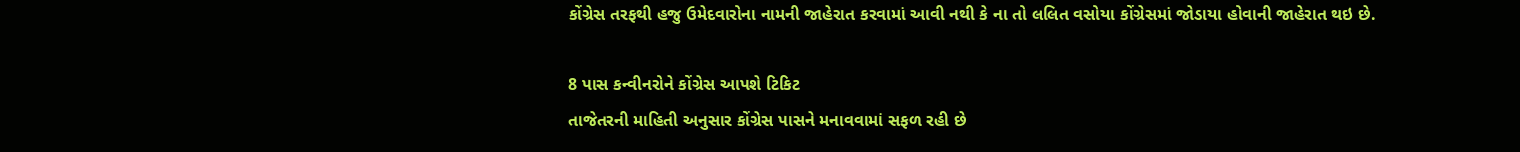કોંગ્રેસ તરફથી હજુ ઉમેદવારોના નામની જાહેરાત કરવામાં આવી નથી કે ના તો લલિત વસોયા કોંગ્રેસમાં જોડાયા હોવાની જાહેરાત થઇ છે.

8 પાસ કન્વીનરોને કોંગ્રેસ આપશે ટિકિટ
તાજેતરની માહિતી અનુસાર કોંગ્રેસ પાસને મનાવવામાં સફળ રહી છે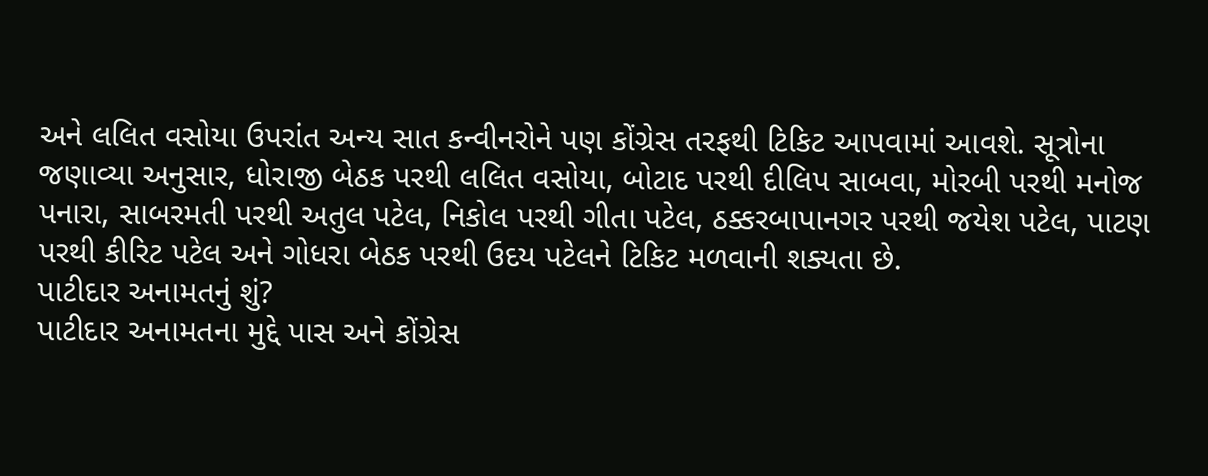અને લલિત વસોયા ઉપરાંત અન્ય સાત કન્વીનરોને પણ કોંગ્રેસ તરફથી ટિકિટ આપવામાં આવશે. સૂત્રોના જણાવ્યા અનુસાર, ધોરાજી બેઠક પરથી લલિત વસોયા, બોટાદ પરથી દીલિપ સાબવા, મોરબી પરથી મનોજ પનારા, સાબરમતી પરથી અતુલ પટેલ, નિકોલ પરથી ગીતા પટેલ, ઠક્કરબાપાનગર પરથી જયેશ પટેલ, પાટણ પરથી કીરિટ પટેલ અને ગોધરા બેઠક પરથી ઉદય પટેલને ટિકિટ મળવાની શક્યતા છે.
પાટીદાર અનામતનું શું?
પાટીદાર અનામતના મુદ્દે પાસ અને કોંગ્રેસ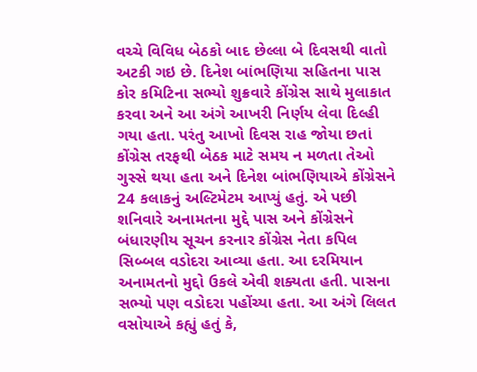વચ્ચે વિવિધ બેઠકો બાદ છેલ્લા બે દિવસથી વાતો અટકી ગઇ છે. દિનેશ બાંભણિયા સહિતના પાસ કોર કમિટિના સભ્યો શુક્રવારે કોંગ્રેસ સાથે મુલાકાત કરવા અને આ અંગે આખરી નિર્ણય લેવા દિલ્હી ગયા હતા. પરંતુ આખો દિવસ રાહ જોયા છતાં કોંગ્રેસ તરફથી બેઠક માટે સમય ન મળતા તેઓ ગુસ્સે થયા હતા અને દિનેશ બાંભણિયાએ કોંગ્રેસને 24 કલાકનું અલ્ટિમેટમ આપ્યું હતું. એ પછી શનિવારે અનામતના મુદ્દે પાસ અને કોંગ્રેસને બંધારણીય સૂચન કરનાર કોંગ્રેસ નેતા કપિલ સિબ્બલ વડોદરા આવ્યા હતા. આ દરમિયાન અનામતનો મુદ્દો ઉકલે એવી શક્યતા હતી. પાસના સભ્યો પણ વડોદરા પહોંચ્યા હતા. આ અંગે લિલત વસોયાએ કહ્યું હતું કે,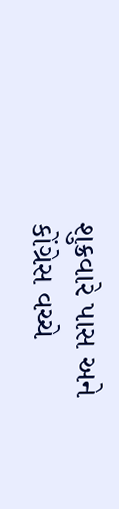શુક્રવારે પાસ અને કોંગ્રેસ વચ્ચે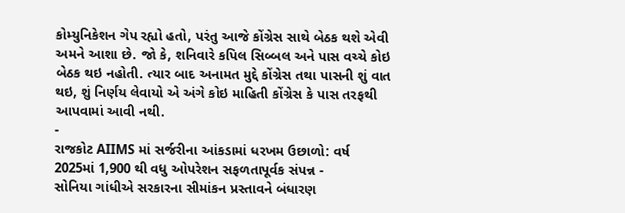કોમ્યુનિકેશન ગેપ રહ્યો હતો, પરંતુ આજે કોંગ્રેસ સાથે બેઠક થશે એવી અમને આશા છે. જો કે, શનિવારે કપિલ સિબ્બલ અને પાસ વચ્ચે કોઇ બેઠક થઇ નહોતી. ત્યાર બાદ અનામત મુદ્દે કોંગ્રેસ તથા પાસની શું વાત થઇ, શું નિર્ણય લેવાયો એ અંગે કોઇ માહિતી કોંગ્રેસ કે પાસ તરફથી આપવામાં આવી નથી.
-
રાજકોટ AIIMS માં સર્જરીના આંકડામાં ધરખમ ઉછાળો: વર્ષ 2025માં 1,900 થી વધુ ઓપરેશન સફળતાપૂર્વક સંપન્ન -
સોનિયા ગાંધીએ સરકારના સીમાંકન પ્રસ્તાવને બંધારણ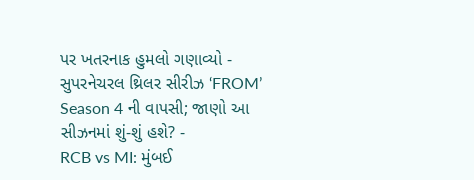પર ખતરનાક હુમલો ગણાવ્યો -
સુપરનેચરલ થ્રિલર સીરીઝ ‘FROM’ Season 4 ની વાપસી; જાણો આ સીઝનમાં શું-શું હશે? -
RCB vs MI: મુંબઈ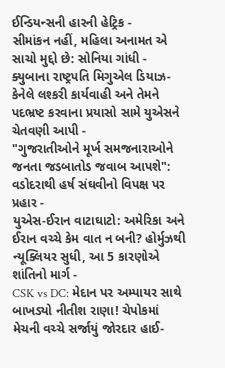ઈન્ડિયન્સની હારની હેટ્રિક -
સીમાંકન નહીં, મહિલા અનામત એ સાચો મુદ્દો છે: સોનિયા ગાંધી -
ક્યુબાના રાષ્ટ્રપતિ મિગુએલ ડિયાઝ-કેનેલે લશ્કરી કાર્યવાહી અને તેમને પદભ્રષ્ટ કરવાના પ્રયાસો સામે યુએસને ચેતવણી આપી -
"ગુજરાતીઓને મૂર્ખ સમજનારાઓને જનતા જડબાતોડ જવાબ આપશે": વડોદરાથી હર્ષ સંઘવીનો વિપક્ષ પર પ્રહાર -
યુએસ-ઈરાન વાટાઘાટો: અમેરિકા અને ઈરાન વચ્ચે કેમ વાત ન બની? હોર્મુઝથી ન્યૂક્લિયર સુધી, આ 5 કારણોએ શાંતિનો માર્ગ -
CSK vs DC: મેદાન પર અમ્પાયર સાથે બાખડ્યો નીતીશ રાણા! ચેપોકમાં મેચની વચ્ચે સર્જાયું જોરદાર હાઈ-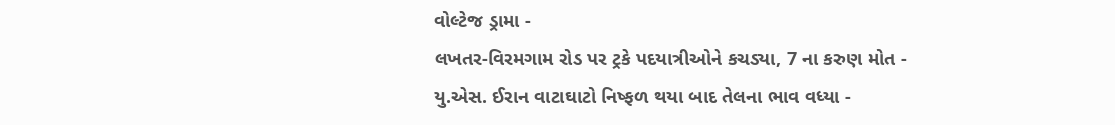વોલ્ટેજ ડ્રામા -
લખતર-વિરમગામ રોડ પર ટ્રકે પદયાત્રીઓને કચડ્યા, 7 ના કરુણ મોત -
યુ.એસ. ઈરાન વાટાઘાટો નિષ્ફળ થયા બાદ તેલના ભાવ વધ્યા -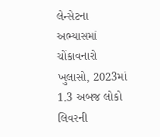લેન્સેટના અભ્યાસમાં ચોંકાવનારો ખુલાસો, 2023માં 1.3 અબજ લોકો લિવરની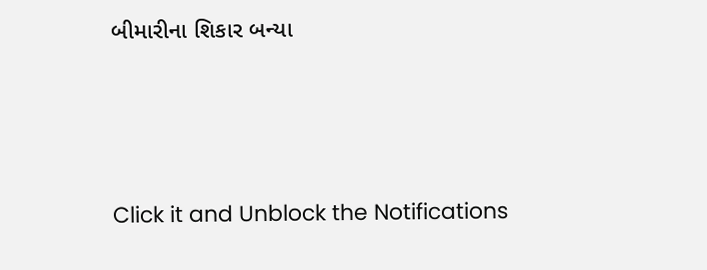બીમારીના શિકાર બન્યા





Click it and Unblock the Notifications